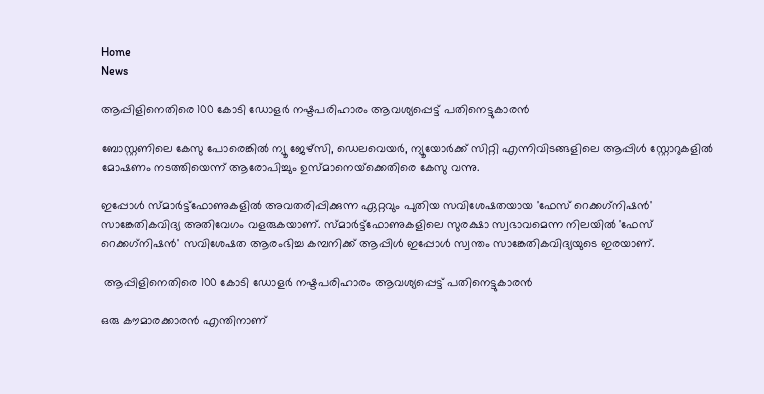Home
News

ആപ്പിളിനെതിരെ 100 കോടി ഡോളര്‍ നഷ്ടപരിഹാരം ആവശ്യപ്പെട്ട് പതിനെട്ടുകാരൻ

ബോസ്റ്റണിലെ കേസു പോരെങ്കില്‍ ന്യൂ ജേഴ്‌സി, ഡെലവെയര്‍, ന്യൂയോര്‍ക്ക് സിറ്റി എന്നിവിടങ്ങളിലെ ആപ്പിള്‍ സ്റ്റോറുകളില്‍ മോഷണം നടത്തിയെന്ന് ആരോപിച്ചും ഉസ്മാനെയ്‌ക്കെതിരെ കേസു വന്നു.

ഇപ്പോൾ സ്മാർട്ട്ഫോണുകളിൽ അവതരിപ്പിക്കുന്ന ഏറ്റവും പുതിയ സവിശേഷതയായ 'ഫേസ് റെക്കഗ്‌നിഷൻ' സാങ്കേതികവിദ്യ അതിവേഗം വളരുകയാണ്. സ്മാർട്ട്ഫോണുകളിലെ സുരക്ഷാ സ്വഭാവമെന്ന നിലയിൽ 'ഫേസ് റെക്കഗ്‌നിഷൻ' സവിശേഷത ആരംഭിച്ച കമ്പനിക്ക് ആപ്പിൾ ഇപ്പോൾ സ്വന്തം സാങ്കേതികവിദ്യയുടെ ഇരയാണ്.

 ആപ്പിളിനെതിരെ 100 കോടി ഡോളര്‍ നഷ്ടപരിഹാരം ആവശ്യപ്പെട്ട് പതിനെട്ടുകാരൻ

ഒരു കൗമാരക്കാരൻ എന്തിനാണ്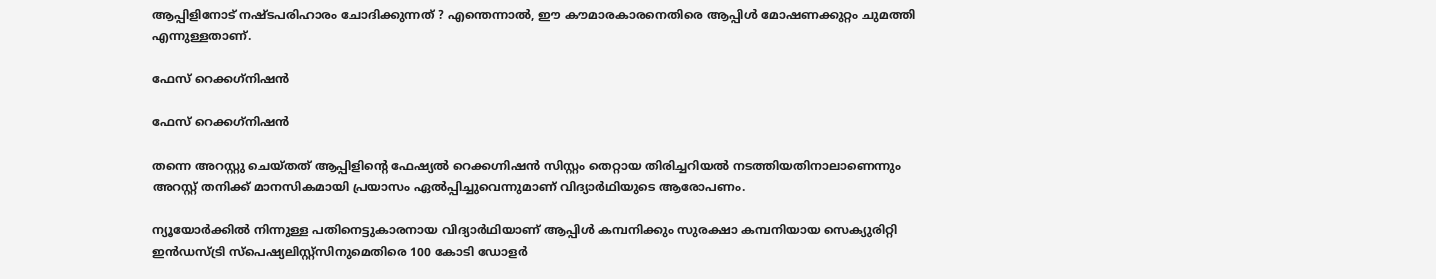ആപ്പിളിനോട് നഷ്ടപരിഹാരം ചോദിക്കുന്നത് ? എന്തെന്നാൽ, ഈ കൗമാരകാരനെതിരെ ആപ്പിൾ മോഷണക്കുറ്റം ചുമത്തി എന്നുള്ളതാണ്.

ഫേസ് റെക്കഗ്‌നിഷൻ

ഫേസ് റെക്കഗ്‌നിഷൻ

തന്നെ അറസ്റ്റു ചെയ്തത് ആപ്പിളിന്റെ ഫേഷ്യല്‍ റെക്കഗ്നിഷന്‍ സിസ്റ്റം തെറ്റായ തിരിച്ചറിയല്‍ നടത്തിയതിനാലാണെന്നും അറസ്റ്റ് തനിക്ക് മാനസികമായി പ്രയാസം ഏല്‍പ്പിച്ചുവെന്നുമാണ് വിദ്യാർഥിയുടെ ആരോപണം.

ന്യൂയോര്‍ക്കില്‍ നിന്നുള്ള പതിനെട്ടുകാരനായ വിദ്യാര്‍ഥിയാണ് ആപ്പിള്‍ കമ്പനിക്കും സുരക്ഷാ കമ്പനിയായ സെക്യുരിറ്റി ഇന്‍ഡസ്ട്രി സ്പെഷ്യലിസ്റ്റ്‌സിനുമെതിരെ 100 കോടി ഡോളര്‍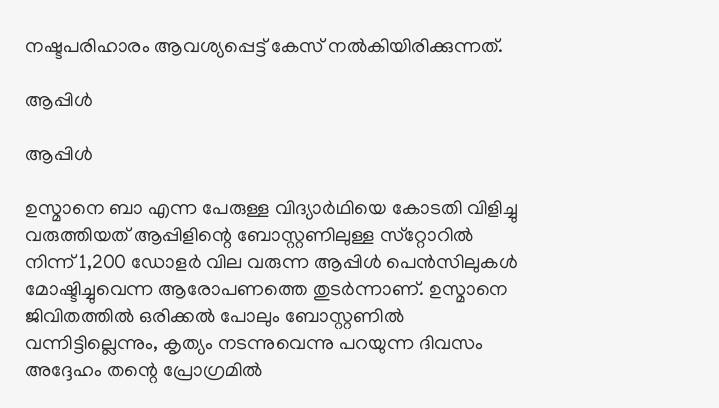നഷ്ടപരിഹാരം ആവശ്യപ്പെട്ട് കേസ് നൽകിയിരിക്കുന്നത്.

ആപ്പിള്‍

ആപ്പിള്‍

ഉസ്മാനെ ബാ എന്ന പേരുള്ള വിദ്യാർഥിയെ കോടതി വിളിച്ചു വരുത്തിയത് ആപ്പിളിന്റെ ബോസ്റ്റണിലുള്ള സ്‌റ്റോറില്‍ നിന്ന് 1,200 ഡോളര്‍ വില വരുന്ന ആപ്പിള്‍ പെന്‍സിലുകള്‍ മോഷ്ടിച്ചുവെന്ന ആരോപണത്തെ തുടർന്നാണ്. ഉസ്മാനെ ജിവിതത്തില്‍ ഒരിക്കല്‍ പോലും ബോസ്റ്റണില്‍ വന്നിട്ടില്ലെന്നും, കൃത്യം നടന്നുവെന്നു പറയുന്ന ദിവസം അദ്ദേഹം തന്റെ പ്രോഗ്രമില്‍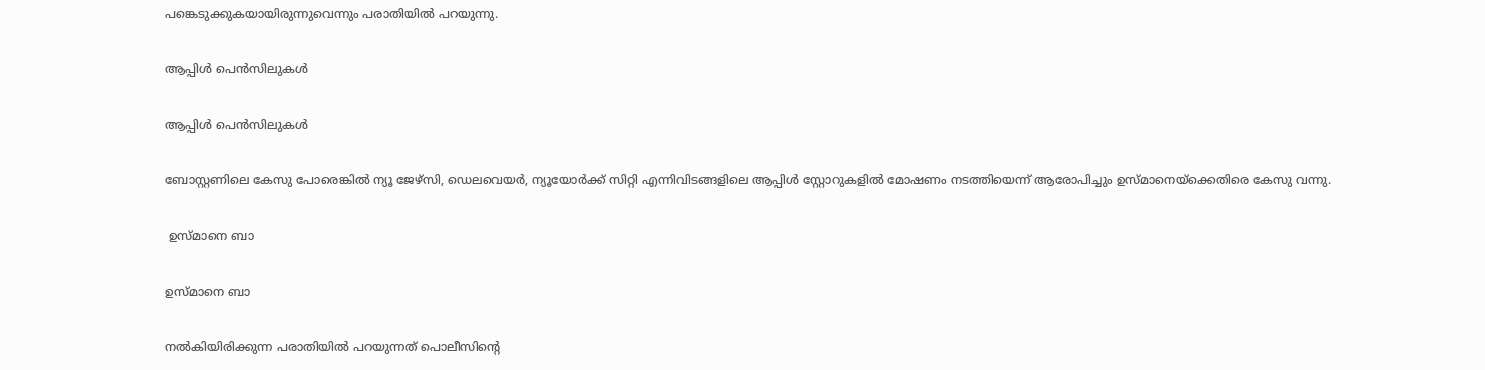പങ്കെടുക്കുകയായിരുന്നുവെന്നും പരാതിയില്‍ പറയുന്നു.

ആപ്പിള്‍ പെന്‍സിലുകള്‍

ആപ്പിള്‍ പെന്‍സിലുകള്‍

ബോസ്റ്റണിലെ കേസു പോരെങ്കില്‍ ന്യൂ ജേഴ്‌സി, ഡെലവെയര്‍, ന്യൂയോര്‍ക്ക് സിറ്റി എന്നിവിടങ്ങളിലെ ആപ്പിള്‍ സ്റ്റോറുകളില്‍ മോഷണം നടത്തിയെന്ന് ആരോപിച്ചും ഉസ്മാനെയ്‌ക്കെതിരെ കേസു വന്നു.

 ഉസ്മാനെ ബാ

ഉസ്മാനെ ബാ

നല്‍കിയിരിക്കുന്ന പരാതിയില്‍ പറയുന്നത് പൊലീസിന്റെ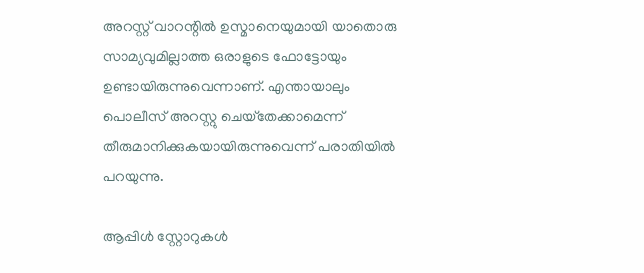അറസ്റ്റ് വാറന്റില്‍ ഉസ്മാനെയുമായി യാതൊരു സാമ്യവുമില്ലാത്ത ഒരാളുടെ ഫോട്ടോയും ഉണ്ടായിരുന്നുവെന്നാണ്. എന്തായാലും പൊലീസ് അറസ്റ്റു ചെയ്‌തേക്കാമെന്ന് തീരുമാനിക്കുകയായിരുന്നുവെന്ന് പരാതിയില്‍ പറയുന്നു.

ആപ്പിള്‍ സ്റ്റോറുകൾ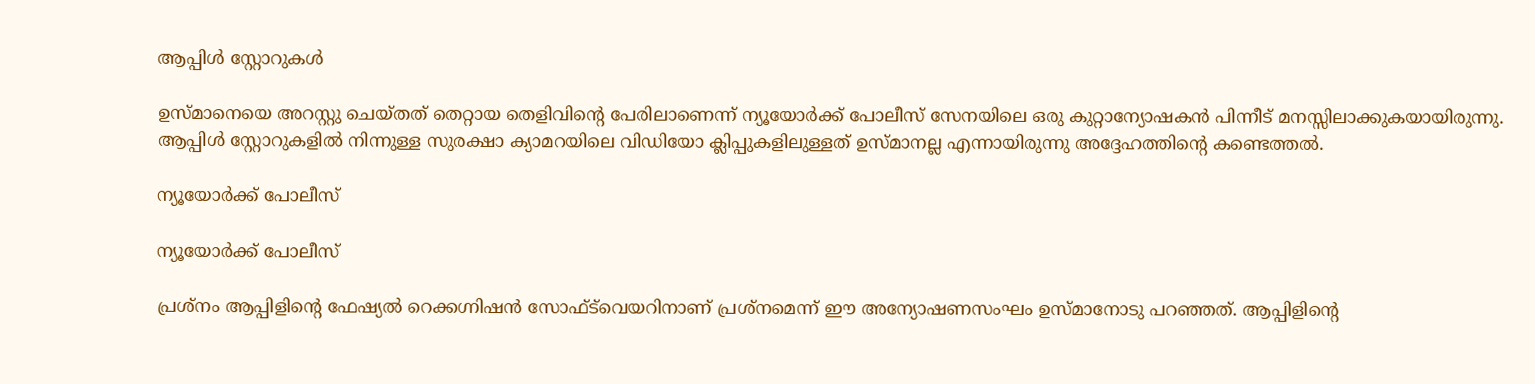ആപ്പിള്‍ സ്റ്റോറുകൾ

ഉസ്മാനെയെ അറസ്റ്റു ചെയ്തത് തെറ്റായ തെളിവിന്റെ പേരിലാണെന്ന് ന്യൂയോർക്ക് പോലീസ് സേനയിലെ ഒരു കുറ്റാന്യോഷകൻ പിന്നീട് മനസ്സിലാക്കുകയായിരുന്നു. ആപ്പിള്‍ സ്റ്റോറുകളില്‍ നിന്നുള്ള സുരക്ഷാ ക്യാമറയിലെ വിഡിയോ ക്ലിപ്പുകളിലുള്ളത് ഉസ്മാനല്ല എന്നായിരുന്നു അദ്ദേഹത്തിന്റെ കണ്ടെത്തല്‍.

ന്യൂയോർക്ക് പോലീസ്

ന്യൂയോർക്ക് പോലീസ്

പ്രശ്‌നം ആപ്പിളിന്റെ ഫേഷ്യല്‍ റെക്കഗ്നിഷന്‍ സോഫ്ട്‍വെയറിനാണ് പ്രശ്‌നമെന്ന് ഈ അന്യോഷണസംഘം ഉസ്മാനോടു പറഞ്ഞത്. ആപ്പിളിന്റെ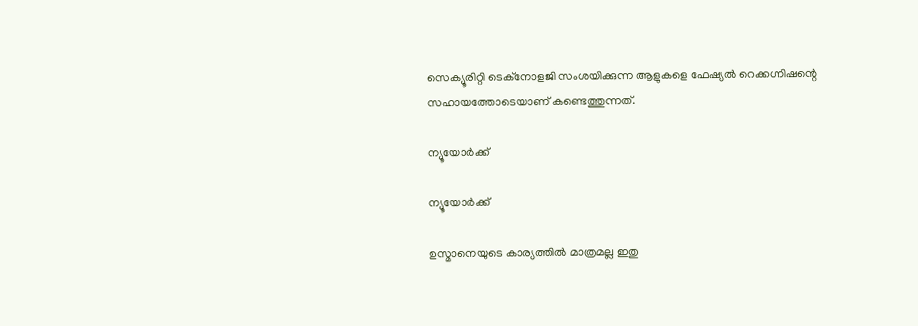സെക്യൂരിറ്റി ടെക്‌നോളജി സംശയിക്കുന്ന ആളുകളെ ഫേഷ്യല്‍ റെക്കഗ്നിഷന്റെ സഹായത്തോടെയാണ് കണ്ടെത്തുന്നത്.

ന്യൂയോർക്ക്

ന്യൂയോർക്ക്

ഉസ്മാനെയുടെ കാര്യത്തില്‍ മാത്രമല്ല ഇതു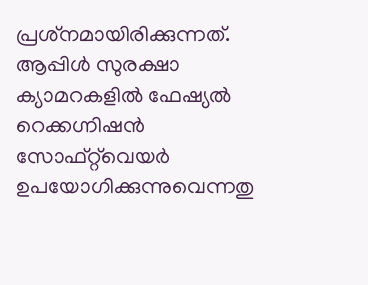പ്രശ്‌നമായിരിക്കുന്നത്. ആപ്പിള്‍ സുരക്ഷാ ക്യാമറകളില്‍ ഫേഷ്യല്‍ റെക്കഗ്നിഷന്‍ സോഫ്റ്റ്‌വെയര്‍ ഉപയോഗിക്കുന്നുവെന്നതു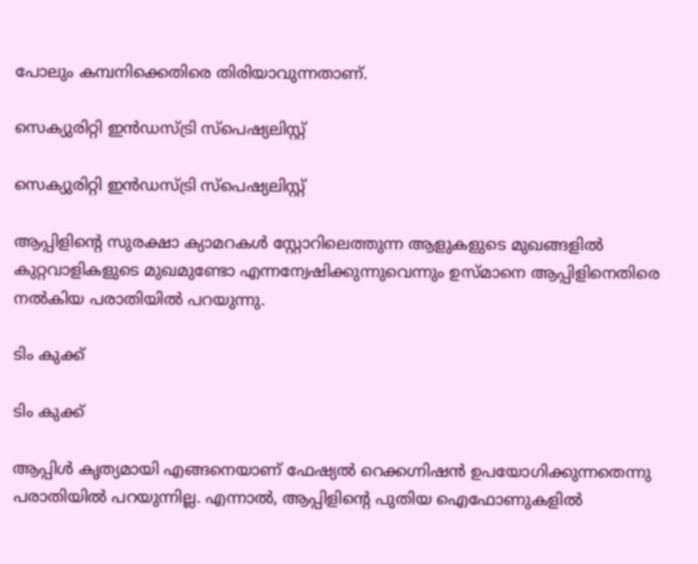പോലും കമ്പനിക്കെതിരെ തിരിയാവുന്നതാണ്.

സെക്യുരിറ്റി ഇന്‍ഡസ്ട്രി സ്പെഷ്യലിസ്റ്റ്‌

സെക്യുരിറ്റി ഇന്‍ഡസ്ട്രി സ്പെഷ്യലിസ്റ്റ്‌

ആപ്പിളിന്റെ സുരക്ഷാ ക്യാമറകള്‍ സ്റ്റോറിലെത്തുന്ന ആളുകളുടെ മുഖങ്ങളില്‍ കുറ്റവാളികളുടെ മുഖമുണ്ടോ എന്നന്വേഷിക്കുന്നുവെന്നും ഉസ്മാനെ ആപ്പിളിനെതിരെ നല്‍കിയ പരാതിയില്‍ പറയുന്നു.

ടിം കുക്ക്

ടിം കുക്ക്

ആപ്പിള്‍ കൃത്യമായി എങ്ങനെയാണ് ഫേഷ്യല്‍ റെക്കഗ്നിഷന്‍ ഉപയോഗിക്കുന്നതെന്നു പരാതിയില്‍ പറയുന്നില്ല. എന്നാല്‍, ആപ്പിളിന്റെ പുതിയ ഐഫോണുകളില്‍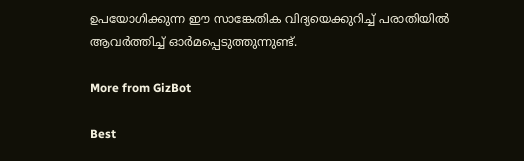ഉപയോഗിക്കുന്ന ഈ സാങ്കേതിക വിദ്യയെക്കുറിച്ച് പരാതിയില്‍ ആവര്‍ത്തിച്ച് ഓര്‍മപ്പെടുത്തുന്നുണ്ട്.

More from GizBot

Best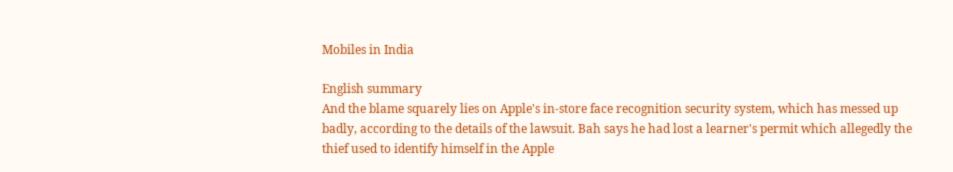Mobiles in India

English summary
And the blame squarely lies on Apple's in-store face recognition security system, which has messed up badly, according to the details of the lawsuit. Bah says he had lost a learner's permit which allegedly the thief used to identify himself in the Apple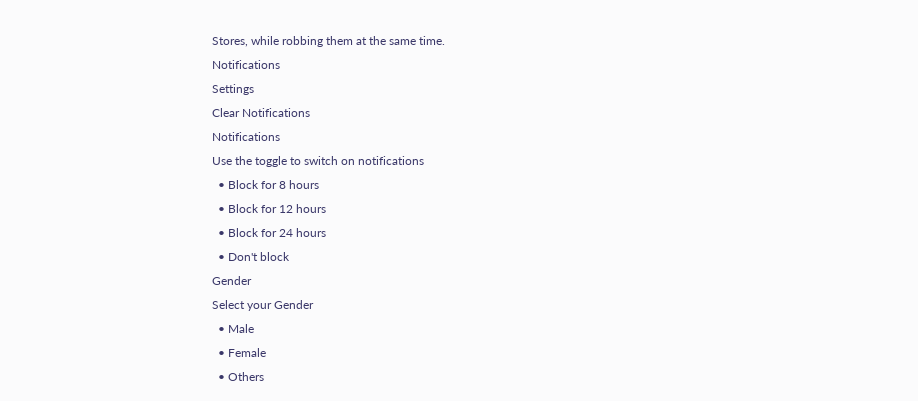Stores, while robbing them at the same time.
Notifications
Settings
Clear Notifications
Notifications
Use the toggle to switch on notifications
  • Block for 8 hours
  • Block for 12 hours
  • Block for 24 hours
  • Don't block
Gender
Select your Gender
  • Male
  • Female
  • Others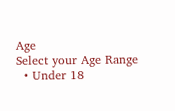Age
Select your Age Range
  • Under 18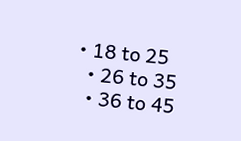• 18 to 25
  • 26 to 35
  • 36 to 45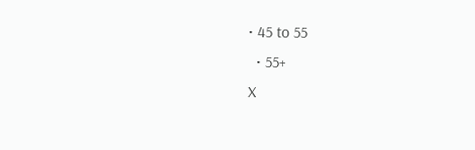• 45 to 55
  • 55+
X